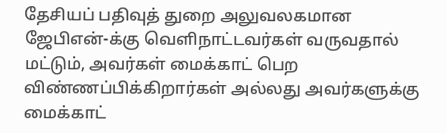தேசியப் பதிவுத் துறை அலுவலகமான ஜேபிஎன்-க்கு வெளிநாட்டவர்கள் வருவதால் மட்டும், அவர்கள் மைக்காட் பெற விண்ணப்பிக்கிறார்கள் அல்லது அவர்களுக்கு மைக்காட்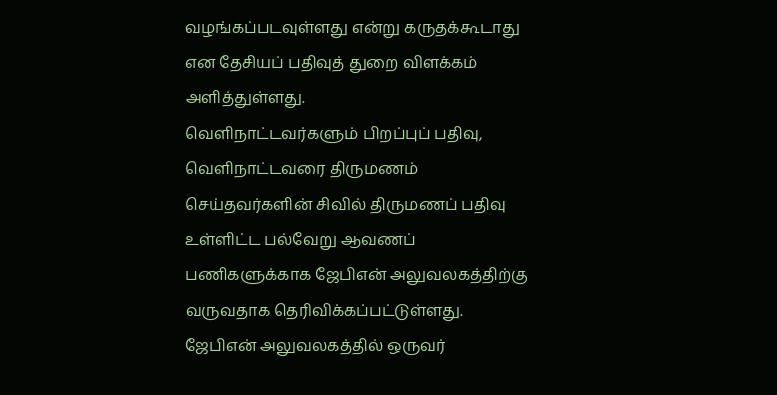வழங்கப்படவுள்ளது என்று கருதக்கூடாது என தேசியப் பதிவுத் துறை விளக்கம் அளித்துள்ளது.
வெளிநாட்டவர்களும் பிறப்புப் பதிவு, வெளிநாட்டவரை திருமணம் செய்தவர்களின் சிவில் திருமணப் பதிவு உள்ளிட்ட பல்வேறு ஆவணப் பணிகளுக்காக ஜேபிஎன் அலுவலகத்திற்கு வருவதாக தெரிவிக்கப்பட்டுள்ளது.
ஜேபிஎன் அலுவலகத்தில் ஒருவர்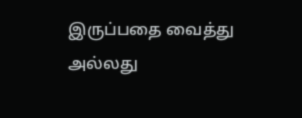இருப்பதை வைத்து அல்லது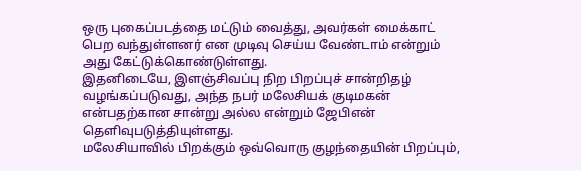ஒரு புகைப்படத்தை மட்டும் வைத்து, அவர்கள் மைக்காட் பெற வந்துள்ளனர் என முடிவு செய்ய வேண்டாம் என்றும் அது கேட்டுக்கொண்டுள்ளது.
இதனிடையே, இளஞ்சிவப்பு நிற பிறப்புச் சான்றிதழ் வழங்கப்படுவது, அந்த நபர் மலேசியக் குடிமகன் என்பதற்கான சான்று அல்ல என்றும் ஜேபிஎன் தெளிவுபடுத்தியுள்ளது.
மலேசியாவில் பிறக்கும் ஒவ்வொரு குழந்தையின் பிறப்பும்,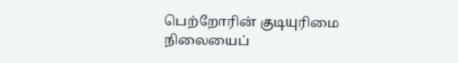பெற்றோரின் குடியுரிமை நிலையைப்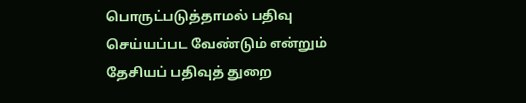பொருட்படுத்தாமல் பதிவு செய்யப்பட வேண்டும் என்றும் தேசியப் பதிவுத் துறை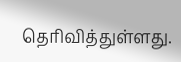தெரிவித்துள்ளது.